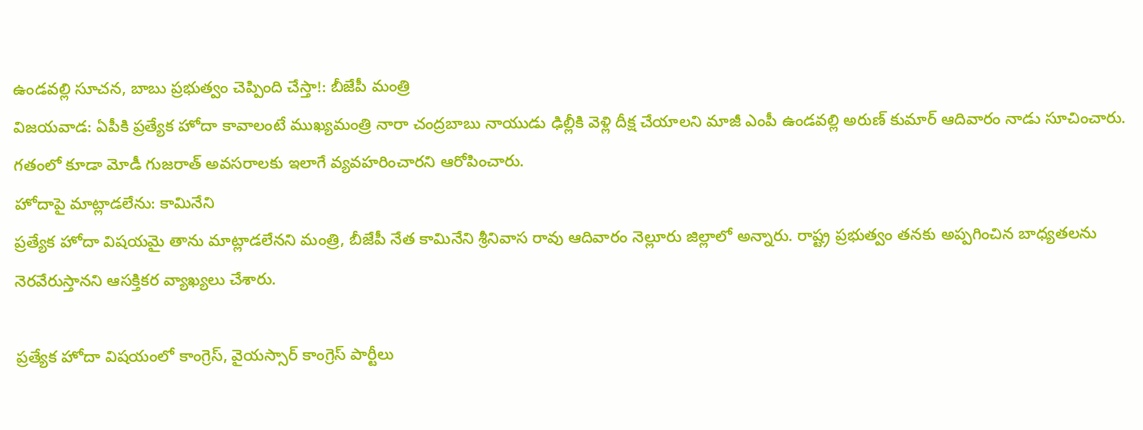ఉండవల్లి సూచన, బాబు ప్రభుత్వం చెప్పింది చేస్తా!: బీజేపీ మంత్రి
విజయవాడ: ఏపీకి ప్రత్యేక హోదా కావాలంటే ముఖ్యమంత్రి నారా చంద్రబాబు నాయుడు ఢిల్లీకి వెళ్లి దీక్ష చేయాలని మాజీ ఎంపీ ఉండవల్లి అరుణ్ కుమార్ ఆదివారం నాడు సూచించారు. గతంలో కూడా మోడీ గుజరాత్ అవసరాలకు ఇలాగే వ్యవహరించారని ఆరోపించారు.
హోదాపై మాట్లాడలేను: కామినేని
ప్రత్యేక హోదా విషయమై తాను మాట్లాడలేనని మంత్రి, బీజేపీ నేత కామినేని శ్రీనివాస రావు ఆదివారం నెల్లూరు జిల్లాలో అన్నారు. రాష్ట్ర ప్రభుత్వం తనకు అప్పగించిన బాధ్యతలను నెరవేరుస్తానని ఆసక్తికర వ్యాఖ్యలు చేశారు.

ప్రత్యేక హోదా విషయంలో కాంగ్రెస్, వైయస్సార్ కాంగ్రెస్ పార్టీలు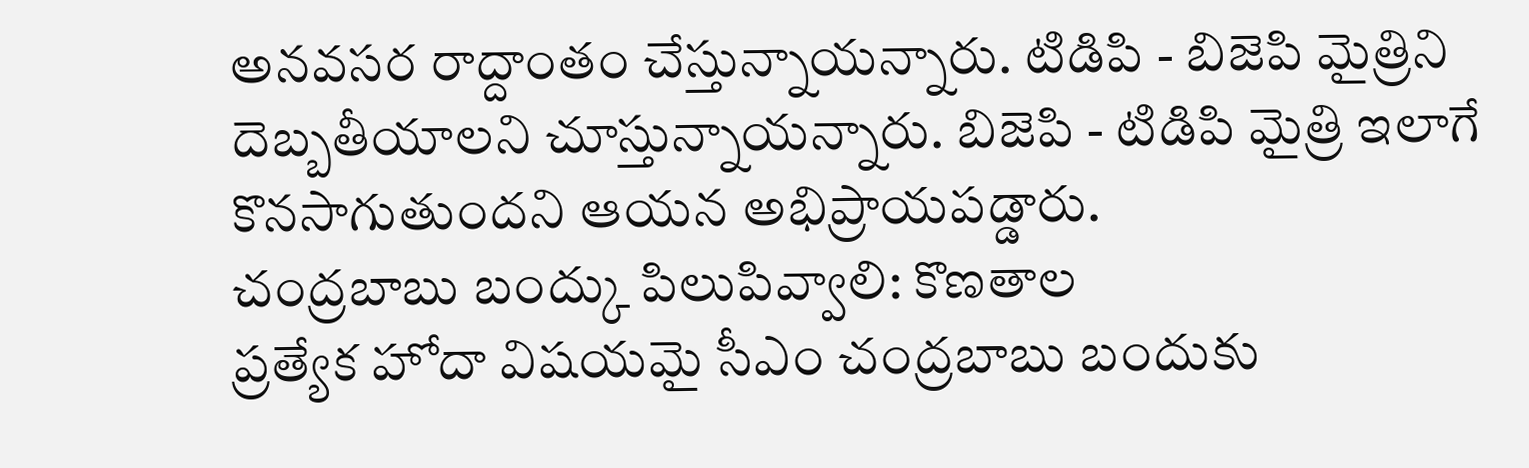అనవసర రాద్దాంతం చేస్తున్నాయన్నారు. టిడిపి - బిజెపి మైత్రిని దెబ్బతీయాలని చూస్తున్నాయన్నారు. బిజెపి - టిడిపి మైత్రి ఇలాగే కొనసాగుతుందని ఆయన అభిప్రాయపడ్డారు.
చంద్రబాబు బంద్కు పిలుపివ్వాలి: కొణతాల
ప్రత్యేక హోదా విషయమై సీఎం చంద్రబాబు బందుకు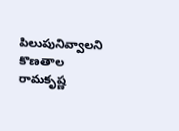పిలుపునివ్వాలని కొణతాల రామకృష్ణ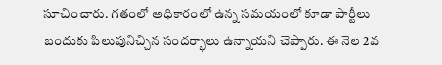సూచించారు. గతంలో అధికారంలో ఉన్న సమయంలో కూడా పార్టీలు బందుకు పిలుపునిచ్చిన సందర్భాలు ఉన్నాయని చెప్పారు. ఈ నెల 2వ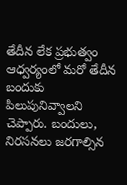తేదీన లేక ప్రభుత్వం ఆధ్వర్యంలో మరో తేదీన బందుకు పిలుపునివ్వాలని చెప్పారు. బందులు, నిరసనలు జరగాల్సిన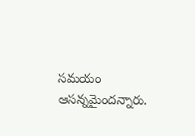సమయం ఆసన్నమైందన్నారు.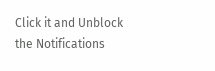Click it and Unblock the Notifications